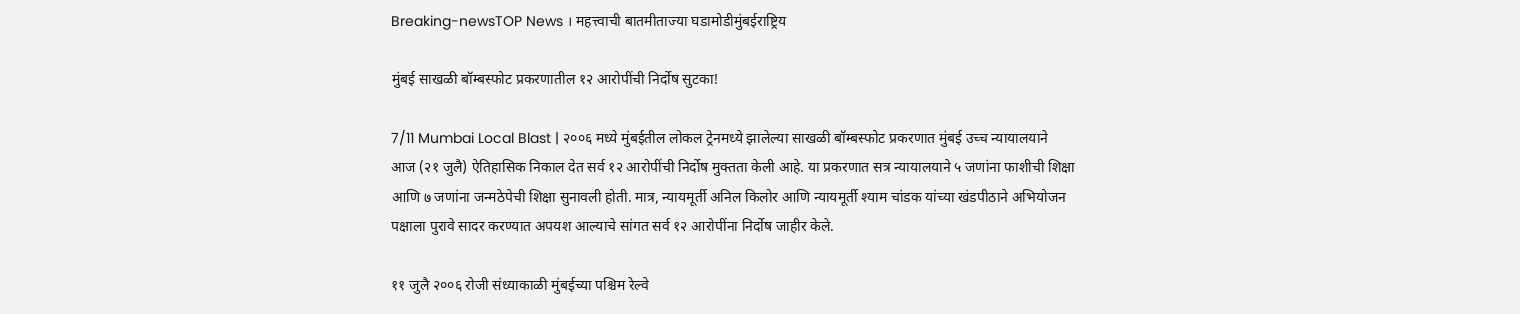Breaking-newsTOP News । महत्त्वाची बातमीताज्या घडामोडीमुंबईराष्ट्रिय

मुंबई साखळी बॉम्बस्फोट प्रकरणातील १२ आरोपींची निर्दोष सुटका!

7/11 Mumbai Local Blast | २००६ मध्ये मुंबईतील लोकल ट्रेनमध्ये झालेल्या साखळी बॉम्बस्फोट प्रकरणात मुंबई उच्च न्यायालयाने आज (२१ जुलै) ऐतिहासिक निकाल देत सर्व १२ आरोपींची निर्दोष मुक्तता केली आहे. या प्रकरणात सत्र न्यायालयाने ५ जणांना फाशीची शिक्षा आणि ७ जणांना जन्मठेपेची शिक्षा सुनावली होती. मात्र, न्यायमूर्ती अनिल किलोर आणि न्यायमूर्ती श्याम चांडक यांच्या खंडपीठाने अभियोजन पक्षाला पुरावे सादर करण्यात अपयश आल्याचे सांगत सर्व १२ आरोपींना निर्दोष जाहीर केले.

११ जुलै २००६ रोजी संध्याकाळी मुंबईच्या पश्चिम रेल्वे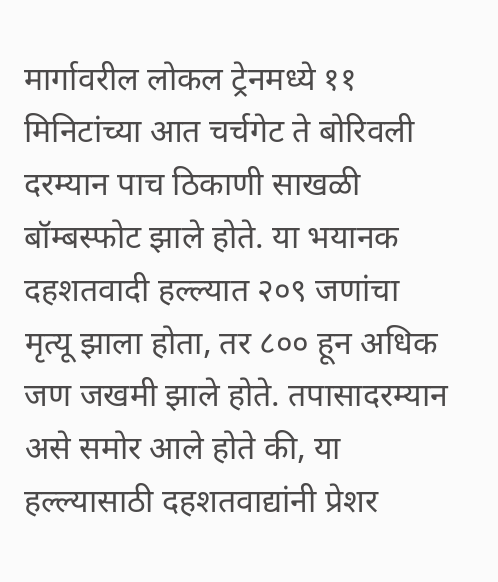मार्गावरील लोकल ट्रेनमध्ये ११ मिनिटांच्या आत चर्चगेट ते बोरिवली दरम्यान पाच ठिकाणी साखळी बॉम्बस्फोट झाले होते. या भयानक दहशतवादी हल्ल्यात २०९ जणांचा मृत्यू झाला होता, तर ८०० हून अधिक जण जखमी झाले होते. तपासादरम्यान असे समोर आले होते की, या हल्ल्यासाठी दहशतवाद्यांनी प्रेशर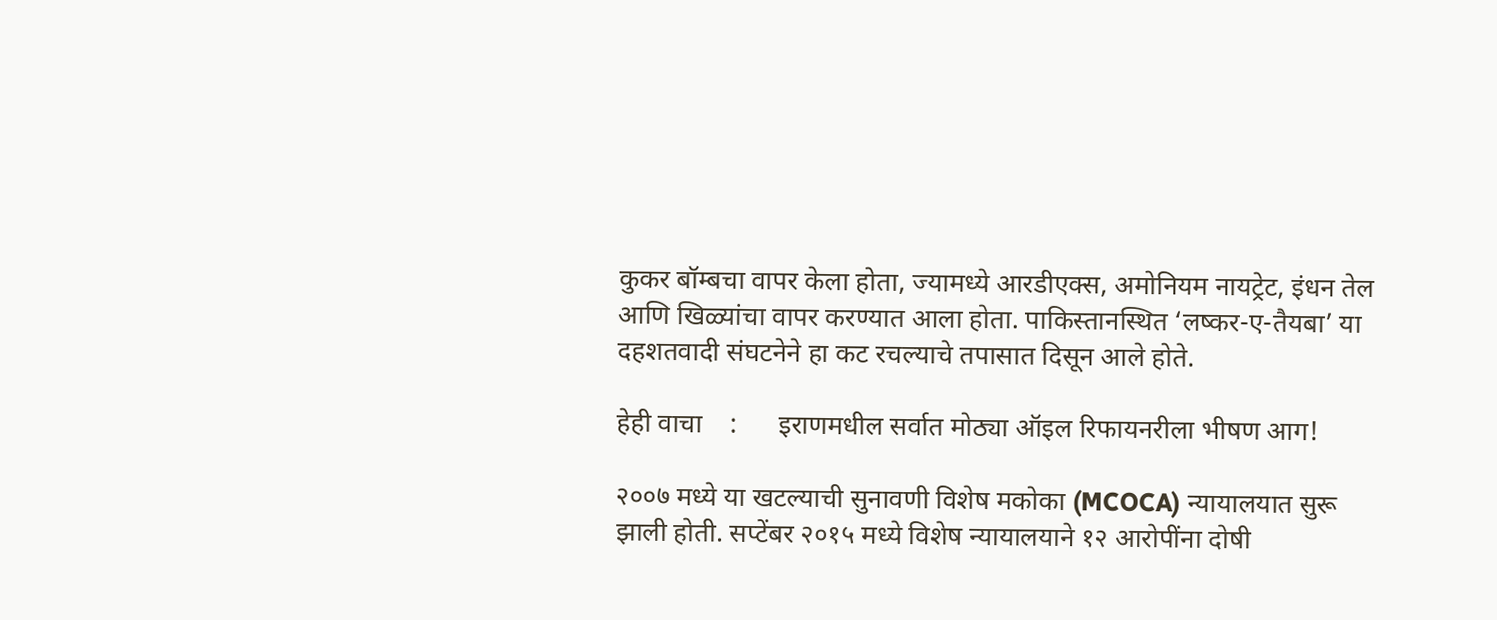कुकर बॉम्बचा वापर केला होता, ज्यामध्ये आरडीएक्स, अमोनियम नायट्रेट, इंधन तेल आणि खिळ्यांचा वापर करण्यात आला होता. पाकिस्तानस्थित ‘लष्कर-ए-तैयबा’ या दहशतवादी संघटनेने हा कट रचल्याचे तपासात दिसून आले होते.

हेही वाचा    :      इराणमधील सर्वात मोठ्या ऑइल रिफायनरीला भीषण आग!

२००७ मध्ये या खटल्याची सुनावणी विशेष मकोका (MCOCA) न्यायालयात सुरू झाली होती. सप्टेंबर २०१५ मध्ये विशेष न्यायालयाने १२ आरोपींना दोषी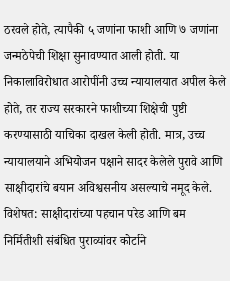ठरवले होते, त्यापैकी ५ जणांना फाशी आणि ७ जणांना जन्मठेपेची शिक्षा सुनावण्यात आली होती. या निकालाविरोधात आरोपींनी उच्च न्यायालयात अपील केले होते, तर राज्य सरकारने फाशीच्या शिक्षेची पुष्टी करण्यासाठी याचिका दाखल केली होती. मात्र, उच्च न्यायालयाने अभियोजन पक्षाने सादर केलेले पुरावे आणि साक्षीदारांचे बयान अविश्वसनीय असल्याचे नमूद केले. विशेषत: साक्षीदारांच्या पहचान परेड आणि बम निर्मितीशी संबंधित पुराव्यांवर कोर्टाने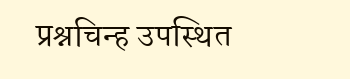प्रश्नचिन्ह उपस्थित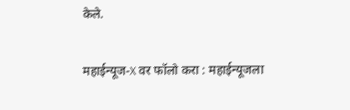केले.

महाईन्यूज-X वर फॉलो करा : महाईन्यूजला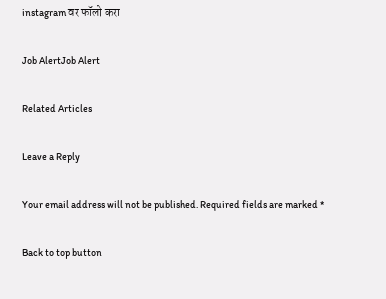instagram वर फॉलो करा

Job AlertJob Alert

Related Articles

Leave a Reply

Your email address will not be published. Required fields are marked *

Back to top button